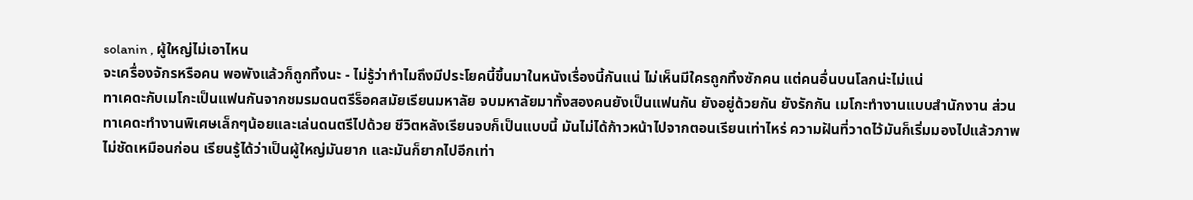solanin , ผู้ใหญ่ไม่เอาไหน
จะเครื่องจักรหรือคน พอพังแล้วก็ถูกทิ้งนะ - ไม่รู้ว่าทำไมถึงมีประโยคนี้ขึ้นมาในหนังเรื่องนี้กันแน่ ไม่เห็นมีใครถูกทิ้งซักคน แต่คนอื่นบนโลกน่ะไม่แน่
ทาเคดะกับเมโกะเป็นแฟนกันจากชมรมดนตรีร็อคสมัยเรียนมหาลัย จบมหาลัยมาทั้งสองคนยังเป็นแฟนกัน ยังอยู่ด้วยกัน ยังรักกัน เมโกะทำงานแบบสำนักงาน ส่วนทาเคดะทำงานพิเศษเล็กๆน้อยและเล่นดนตรีไปด้วย ชีวิตหลังเรียนจบก็เป็นแบบนี้ มันไม่ได้ก้าวหน้าไปจากตอนเรียนเท่าไหร่ ความฝันที่วาดไว้มันก็เริ่มมองไปแล้วภาพไม่ชัดเหมือนก่อน เรียนรู้ได้ว่าเป็นผู้ใหญ่มันยาก และมันก็ยากไปอีกเท่า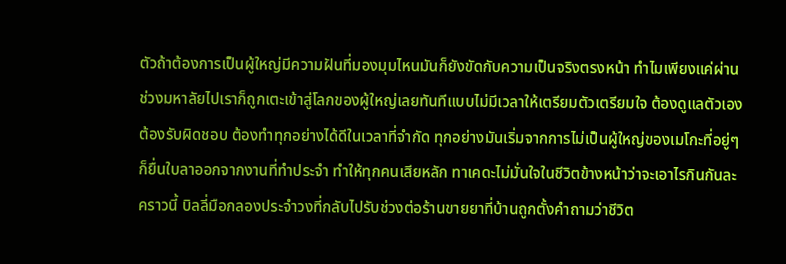ตัวถ้าต้องการเป็นผู้ใหญ่มีความฝันที่มองมุมไหนมันก็ยังขัดกับความเป็นจริงตรงหน้า ทำไมเพียงแค่ผ่านช่วงมหาลัยไปเราก็ถูกเตะเข้าสู่โลกของผู้ใหญ่เลยทันทีแบบไม่มีเวลาให้เตรียมตัวเตรียมใจ ต้องดูแลตัวเอง ต้องรับผิดชอบ ต้องทำทุกอย่างได้ดีในเวลาที่จำกัด ทุกอย่างมันเริ่มจากการไม่เป็นผู้ใหญ่ของเมโกะที่อยู่ๆก็ยื่นใบลาออกจากงานที่ทำประจำ ทำให้ทุกคนเสียหลัก ทาเคดะไม่มั่นใจในชีวิตข้างหน้าว่าจะเอาไรกินกันละคราวนี้ บิลลี่มือกลองประจำวงที่กลับไปรับช่วงต่อร้านขายยาที่บ้านถูกตั้งคำถามว่าชีวิต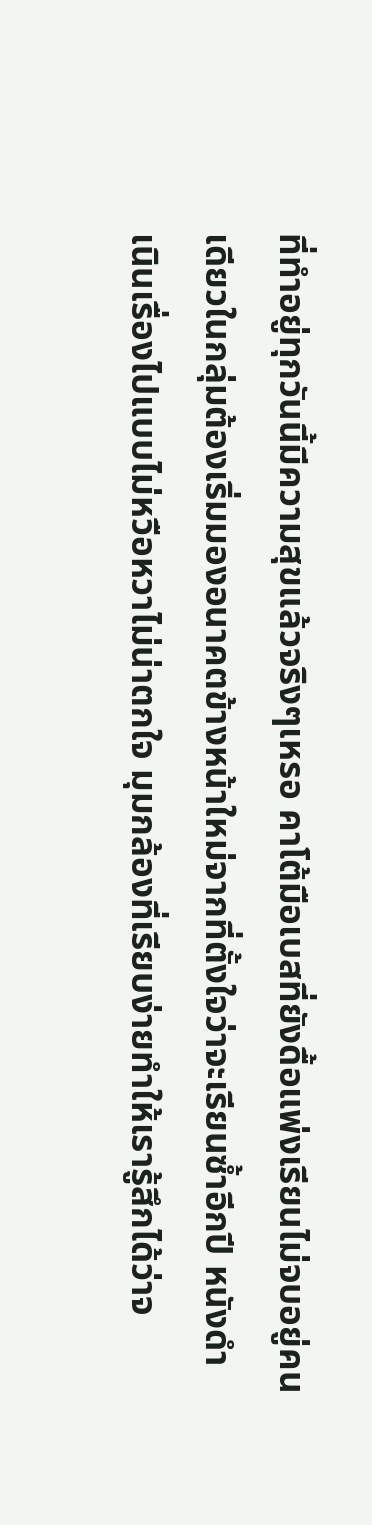ที่ทำอยู่ทุกวันนี้มีความสุขแล้วจริงๆเหรอ คาโต้มือเบสที่ยังดื้อแพ่งเรียนไม่จบอยู่คนเดียวในกลุ่มต้องเริ่มมองอนาคตข้างหน้าใหม่จากที่ตั้งใจว่าจะเรียนซ้ำอีกปี หนังดำเนินเรื่องไปแบบไม่หวือหวาไม่น่าตกใจ มุมกล้องที่เรียบง่ายทำให้เรารู้สึกได้ว่าจ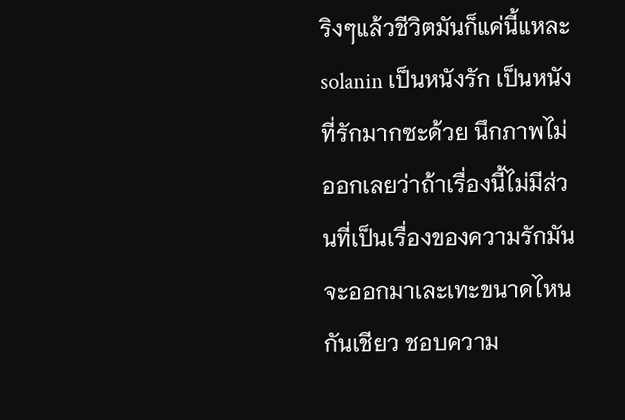ริงๆแล้วชีวิตมันก็แค่นี้แหละ solanin เป็นหนังรัก เป็นหนังที่รักมากซะด้วย นึกภาพไม่ออกเลยว่าถ้าเรื่องนี้ไม่มีส่วนที่เป็นเรื่องของความรักมันจะออกมาเละเทะขนาดไหนกันเชียว ชอบความ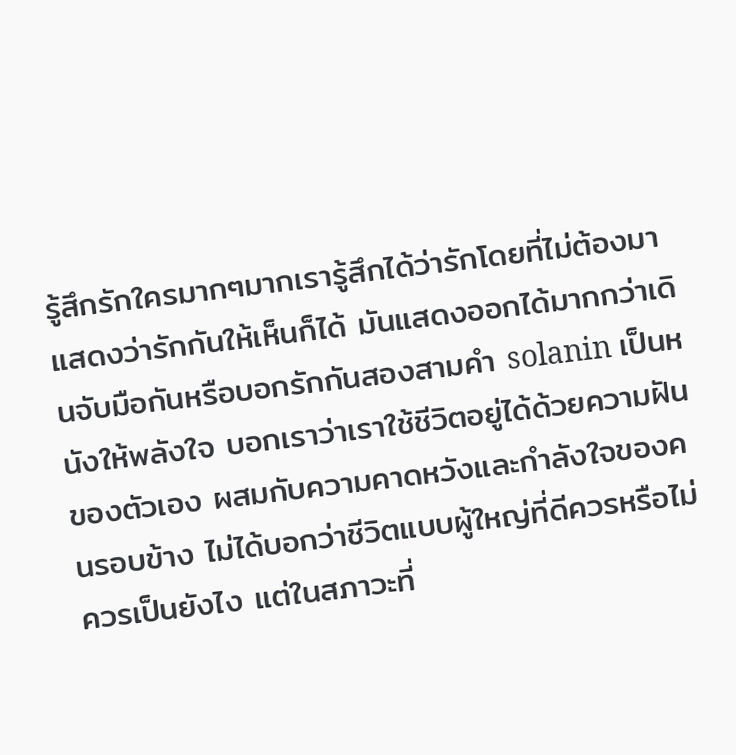รู้สึกรักใครมากๆมากเรารู้สึกได้ว่ารักโดยที่ไม่ต้องมาแสดงว่ารักกันให้เห็นก็ได้ มันแสดงออกได้มากกว่าเดินจับมือกันหรือบอกรักกันสองสามคำ solanin เป็นหนังให้พลังใจ บอกเราว่าเราใช้ชีวิตอยู่ได้ด้วยความฝันของตัวเอง ผสมกับความคาดหวังและกำลังใจของคนรอบข้าง ไม่ได้บอกว่าชีวิตแบบผู้ใหญ่ที่ดีควรหรือไม่ควรเป็นยังไง แต่ในสภาวะที่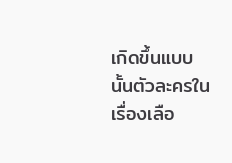เกิดขึ้นแบบนั้นตัวละครในเรื่องเลือ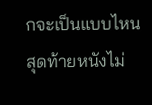กจะเป็นแบบไหน สุดท้ายหนังไม่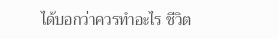ได้บอกว่าควรทำอะไร ชีวิต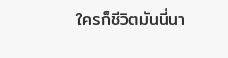ใครก็ชีวิตมันนี่นา